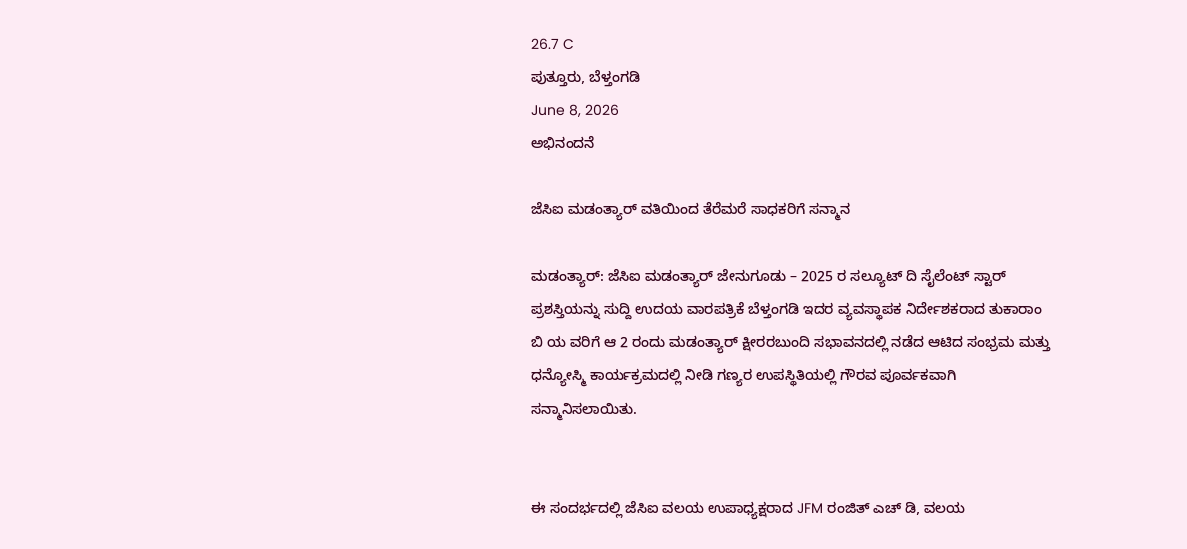26.7 C
ಪುತ್ತೂರು, ಬೆಳ್ತಂಗಡಿ
June 8, 2026
ಅಭಿನಂದನೆ

ಜೆಸಿಐ ಮಡಂತ್ಯಾರ್ ವತಿಯಿಂದ ತೆರೆಮರೆ ಸಾಧಕರಿಗೆ ಸನ್ಮಾನ

ಮಡಂತ್ಯಾರ್: ಜೆಸಿಐ ಮಡಂತ್ಯಾರ್ ಜೇನುಗೂಡು – 2025 ರ ಸಲ್ಯೂಟ್ ದಿ ಸೈಲೆಂಟ್ ಸ್ಟಾರ್ ಪ್ರಶಸ್ತಿಯನ್ನು ಸುದ್ದಿ ಉದಯ ವಾರಪತ್ರಿಕೆ ಬೆಳ್ತಂಗಡಿ ಇದರ ವ್ಯವಸ್ಥಾಪಕ ನಿರ್ದೇಶಕರಾದ ತುಕಾರಾಂ ಬಿ ಯ ವರಿಗೆ ಆ 2 ರಂದು ಮಡಂತ್ಯಾರ್ ಕ್ಷೀರರಬುಂದಿ ಸಭಾವನದಲ್ಲಿ ನಡೆದ ಆಟಿದ ಸಂಭ್ರಮ ಮತ್ತು ಧನ್ಯೋಸ್ಮಿ ಕಾರ್ಯಕ್ರಮದಲ್ಲಿ ನೀಡಿ ಗಣ್ಯರ ಉಪಸ್ಥಿತಿಯಲ್ಲಿ ಗೌರವ ಪೂರ್ವಕವಾಗಿ ಸನ್ಮಾನಿಸಲಾಯಿತು.


ಈ ಸಂದರ್ಭದಲ್ಲಿ ಜೆಸಿಐ ವಲಯ ಉಪಾಧ್ಯಕ್ಷರಾದ JFM ರಂಜಿತ್ ಎಚ್ ಡಿ, ವಲಯ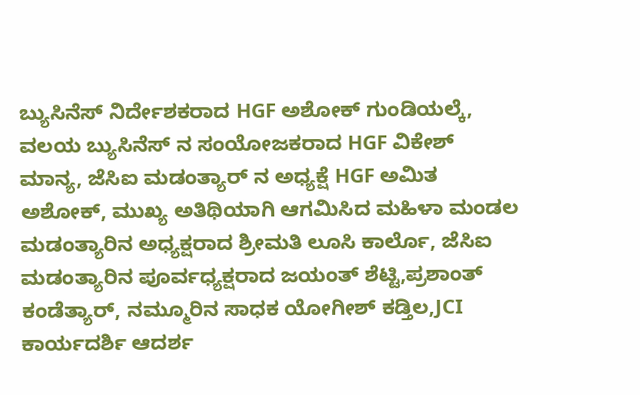ಬ್ಯುಸಿನೆಸ್ ನಿರ್ದೇಶಕರಾದ HGF ಅಶೋಕ್ ಗುಂಡಿಯಲ್ಕೆ, ವಲಯ ಬ್ಯುಸಿನೆಸ್ ನ ಸಂಯೋಜಕರಾದ HGF ವಿಕೇಶ್ ಮಾನ್ಯ, ಜೆಸಿಐ ಮಡಂತ್ಯಾರ್ ನ ಅಧ್ಯಕ್ಷೆ HGF ಅಮಿತ ಅಶೋಕ್, ಮುಖ್ಯ ಅತಿಥಿಯಾಗಿ ಆಗಮಿಸಿದ ಮಹಿಳಾ ಮಂಡಲ ಮಡಂತ್ಯಾರಿನ ಅಧ್ಯಕ್ಷರಾದ ಶ್ರೀಮತಿ ಲೂಸಿ ಕಾರ್ಲೊ, ಜೆಸಿಐ ಮಡಂತ್ಯಾರಿನ ಪೂರ್ವಧ್ಯಕ್ಷರಾದ ಜಯಂತ್ ಶೆಟ್ಟಿ,ಪ್ರಶಾಂತ್ ಕಂಡೆತ್ಯಾರ್, ನಮ್ಮೂರಿನ ಸಾಧಕ ಯೋಗೀಶ್ ಕಡ್ತಿಲ,JCI ಕಾರ್ಯದರ್ಶಿ ಆದರ್ಶ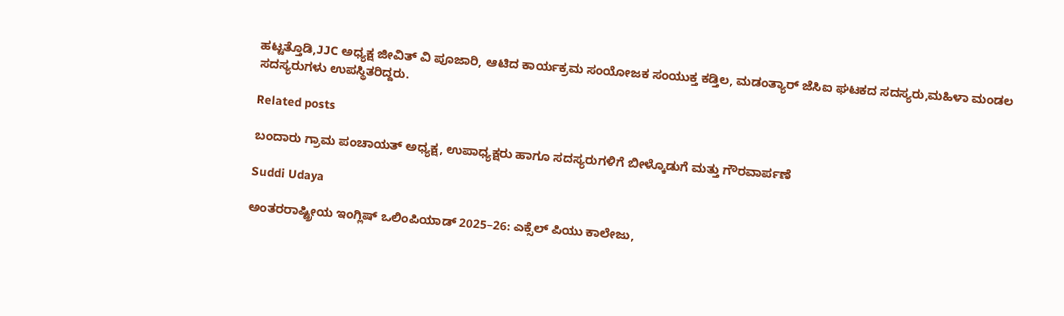ಹಟ್ಟತ್ತೊಡಿ,JJC ಅಧ್ಯಕ್ಷ ಜೀವಿತ್ ವಿ ಪೂಜಾರಿ, ಆಟಿದ ಕಾರ್ಯಕ್ರಮ ಸಂಯೋಜಕ ಸಂಯುಕ್ತ ಕಡ್ತಿಲ, ಮಡಂತ್ಯಾರ್ ಜೆಸಿಐ ಘಟಕದ ಸದಸ್ಯರು,ಮಹಿಳಾ ಮಂಡಲ ಸದಸ್ಯರುಗಳು ಉಪಸ್ಥಿತರಿದ್ದರು.

Related posts

ಬಂದಾರು ಗ್ರಾಮ ಪಂಚಾಯತ್ ಅಧ್ಯಕ್ಷ, ಉಪಾಧ್ಯಕ್ಷರು ಹಾಗೂ ಸದಸ್ಯರುಗಳಿಗೆ ಬೀಳ್ಕೊಡುಗೆ ಮತ್ತು ಗೌರವಾರ್ಪಣೆ

Suddi Udaya

ಅಂತರರಾಷ್ಟ್ರೀಯ ಇಂಗ್ಲಿಷ್ ಒಲಿಂಪಿಯಾಡ್ 2025–26: ಎಕ್ಸೆಲ್ ಪಿಯು ಕಾಲೇಜು,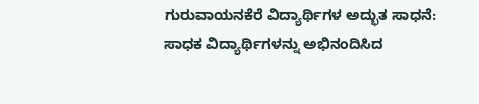ಗುರುವಾಯನಕೆರೆ ವಿದ್ಯಾರ್ಥಿಗಳ ಅದ್ಭುತ ಸಾಧನೆ: ಸಾಧಕ ವಿದ್ಯಾರ್ಥಿಗಳನ್ನು ಅಭಿನಂದಿಸಿದ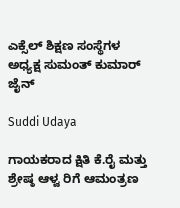ಎಕ್ಸೆಲ್ ಶಿಕ್ಷಣ ಸಂಸ್ಥೆಗಳ ಅಧ್ಯಕ್ಷ ಸುಮಂತ್ ಕುಮಾರ್ ಜೈನ್

Suddi Udaya

ಗಾಯಕರಾದ ಕ್ಷಿತಿ ಕೆ.ರೈ ಮತ್ತು ಶ್ರೇಷ್ಠ ಆಳ್ವ ರಿಗೆ ಆಮಂತ್ರಣ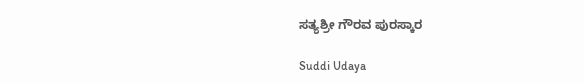ಸತ್ಯಶ್ರೀ ಗೌರವ ಪುರಸ್ಕಾರ

Suddi Udaya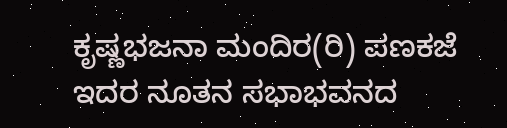ಕೃಷ್ಣಭಜನಾ ಮಂದಿರ(ರಿ) ಪಣಕಜೆ ಇದರ ನೂತನ ಸಭಾಭವನದ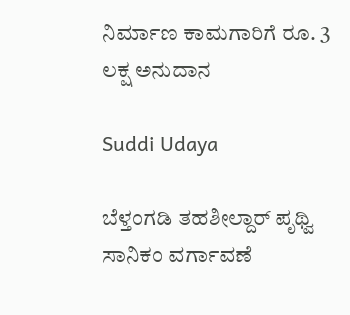ನಿರ್ಮಾಣ ಕಾಮಗಾರಿಗೆ ರೂ. 3 ಲಕ್ಷ ಅನುದಾನ

Suddi Udaya

ಬೆಳ್ತಂಗಡಿ ತಹಶೀಲ್ದಾರ್ ಪೃಥ್ವಿ ಸಾನಿಕಂ ವರ್ಗಾವಣೆ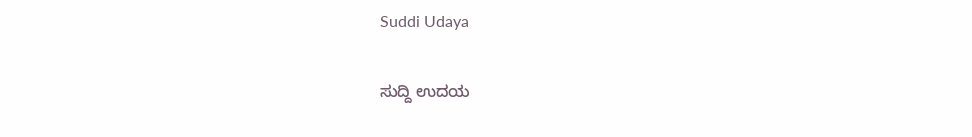Suddi Udaya

ಸುದ್ದಿ ಉದಯ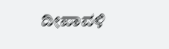ದೀಪಾವಳಿ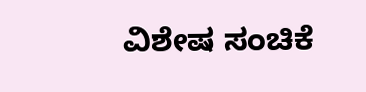ವಿಶೇಷ ಸಂಚಿಕೆ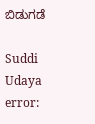ಬಿಡುಗಡೆ

Suddi Udaya
error: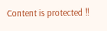Content is protected !!